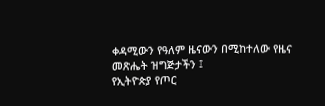ቀዳሚውን የዓለም ዜናውን በሚከተለው የዜና መጽሔት ዝግጅታችን ፤
የኢትዮጵያ የጦር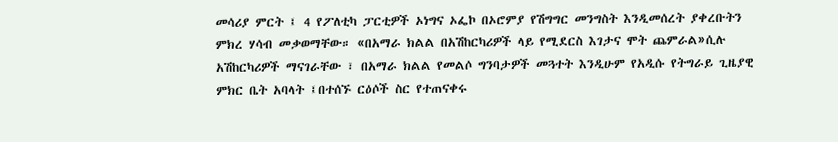መሳሪያ ምርት ፤ 4 የፖለቲካ ፓርቲዎች ኦነግና ኦፌኮ በኦሮምያ የሽግግር መንግስት እንዲመሰረት ያቀረቡትን ምክረ ሃሳብ መቃወማቸው። «በአማራ ክልል በአሽከርካሪዎች ላይ የሚደርስ እገታና ሞት ጨምራል»ሲሉ አሽከርካሪዎች ማናገራቸው ፣ በአማራ ክልል የመልሶ ግንባታዎች መጓተት እንዲሁም የአዲሱ የትግራይ ጊዜያዊ ምክር ቤት አባላት ፤በተሰኙ ርዕሶች ስር የተጠናቀሩ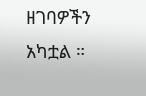ዘገባዎችን አካቷል ።